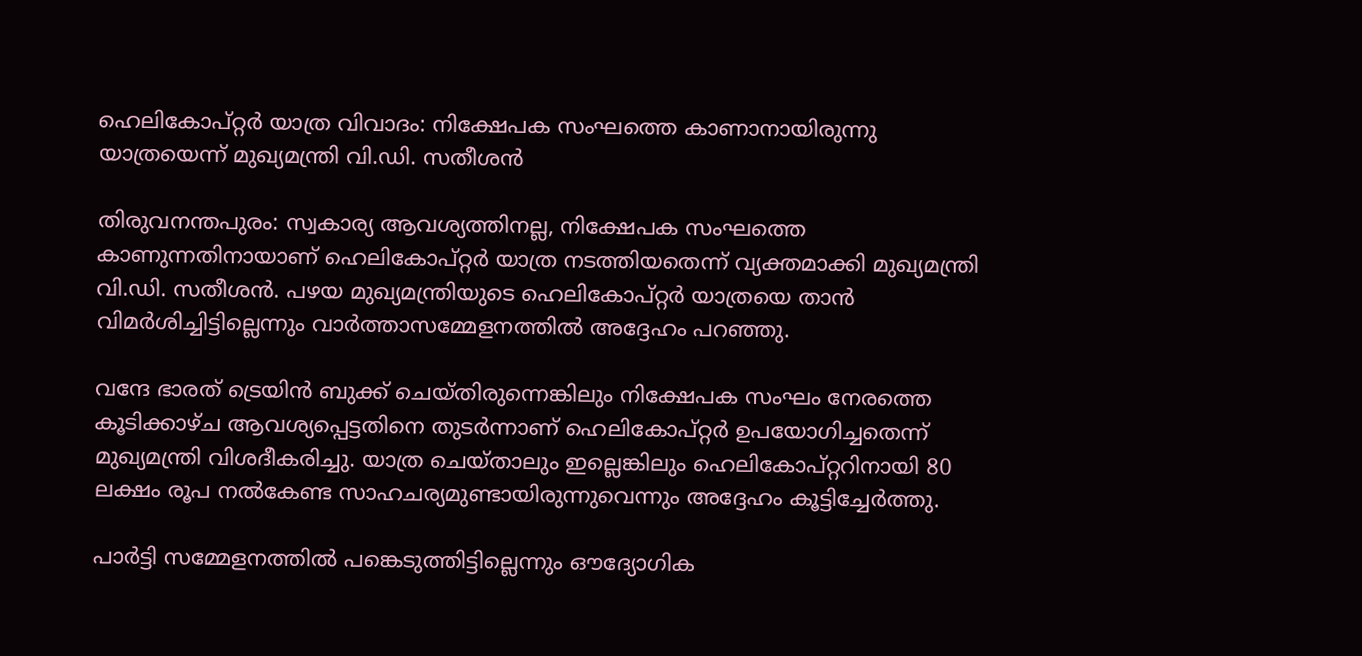ഹെലികോപ്റ്റർ യാത്ര വിവാദം: നിക്ഷേപക സംഘത്തെ കാണാനായിരുന്നു യാത്രയെന്ന് മുഖ്യമന്ത്രി വി.ഡി. സതീശൻ

തിരുവനന്തപുരം: സ്വകാര്യ ആവശ്യത്തിനല്ല, നിക്ഷേപക സംഘത്തെ കാണുന്നതിനായാണ് ഹെലികോപ്റ്റർ യാത്ര നടത്തിയതെന്ന് വ്യക്തമാക്കി മുഖ്യമന്ത്രി വി.ഡി. സതീശൻ. പഴയ മുഖ്യമന്ത്രിയുടെ ഹെലികോപ്റ്റർ യാത്രയെ താൻ വിമർശിച്ചിട്ടില്ലെന്നും വാർത്താസമ്മേളനത്തിൽ അദ്ദേഹം പറഞ്ഞു.

വന്ദേ ഭാരത് ട്രെയിൻ ബുക്ക് ചെയ്തിരുന്നെങ്കിലും നിക്ഷേപക സംഘം നേരത്തെ കൂടിക്കാഴ്ച ആവശ്യപ്പെട്ടതിനെ തുടർന്നാണ് ഹെലികോപ്റ്റർ ഉപയോഗിച്ചതെന്ന് മുഖ്യമന്ത്രി വിശദീകരിച്ചു. യാത്ര ചെയ്താലും ഇല്ലെങ്കിലും ഹെലികോപ്റ്ററിനായി 80 ലക്ഷം രൂപ നൽകേണ്ട സാഹചര്യമുണ്ടായിരുന്നുവെന്നും അദ്ദേഹം കൂട്ടിച്ചേർത്തു.

പാർട്ടി സമ്മേളനത്തിൽ പങ്കെടുത്തിട്ടില്ലെന്നും ഔദ്യോഗിക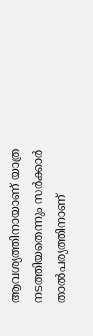ആവശ്യത്തിനായാണ് യാത്ര നടത്തിയതെന്നും സർക്കാർ താൽപര്യത്തിനാണ്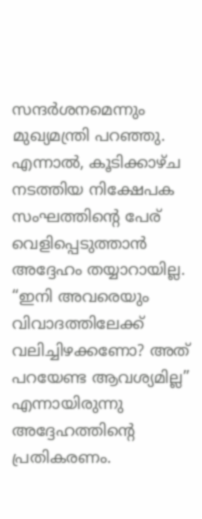സന്ദർശനമെന്നും മുഖ്യമന്ത്രി പറഞ്ഞു. എന്നാൽ, കൂടിക്കാഴ്ച നടത്തിയ നിക്ഷേപക സംഘത്തിന്റെ പേര് വെളിപ്പെടുത്താൻ അദ്ദേഹം തയ്യാറായില്ല. “ഇനി അവരെയും വിവാദത്തിലേക്ക് വലിച്ചിഴക്കണോ? അത് പറയേണ്ട ആവശ്യമില്ല” എന്നായിരുന്നു അദ്ദേഹത്തിന്റെ പ്രതികരണം.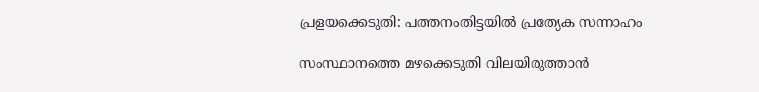പ്രളയക്കെടുതി: പത്തനംതിട്ടയിൽ പ്രത്യേക സന്നാഹം

സംസ്ഥാനത്തെ മഴക്കെടുതി വിലയിരുത്താൻ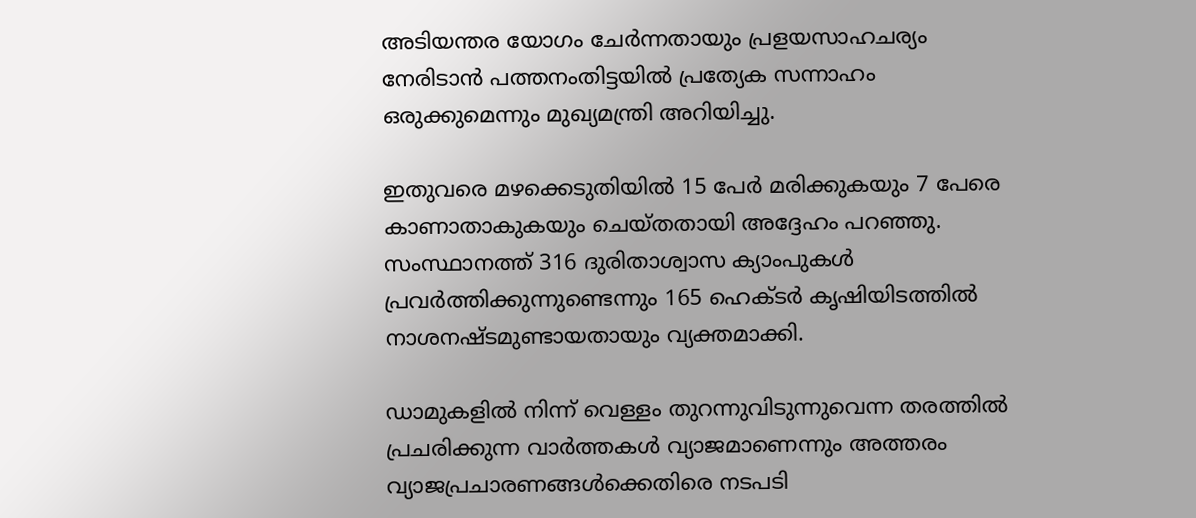അടിയന്തര യോഗം ചേർന്നതായും പ്രളയസാഹചര്യം നേരിടാൻ പത്തനംതിട്ടയിൽ പ്രത്യേക സന്നാഹം ഒരുക്കുമെന്നും മുഖ്യമന്ത്രി അറിയിച്ചു.

ഇതുവരെ മഴക്കെടുതിയിൽ 15 പേർ മരിക്കുകയും 7 പേരെ കാണാതാകുകയും ചെയ്തതായി അദ്ദേഹം പറഞ്ഞു. സംസ്ഥാനത്ത് 316 ദുരിതാശ്വാസ ക്യാംപുകൾ പ്രവർത്തിക്കുന്നുണ്ടെന്നും 165 ഹെക്ടർ കൃഷിയിടത്തിൽ നാശനഷ്ടമുണ്ടായതായും വ്യക്തമാക്കി.

ഡാമുകളിൽ നിന്ന് വെള്ളം തുറന്നുവിടുന്നുവെന്ന തരത്തിൽ പ്രചരിക്കുന്ന വാർത്തകൾ വ്യാജമാണെന്നും അത്തരം വ്യാജപ്രചാരണങ്ങൾക്കെതിരെ നടപടി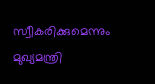സ്വീകരിക്കുമെന്നും മുഖ്യമന്ത്രി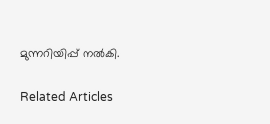മുന്നറിയിപ്പ് നൽകി.

Related Articles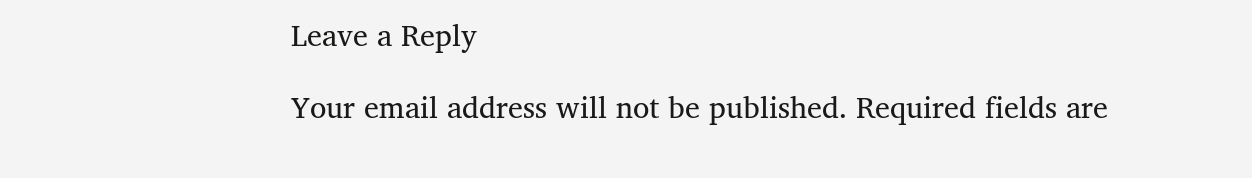Leave a Reply

Your email address will not be published. Required fields are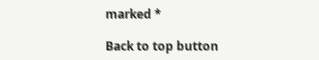marked *

Back to top button